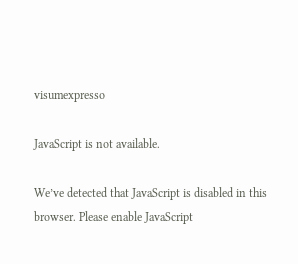visumexpresso

JavaScript is not available.

We’ve detected that JavaScript is disabled in this browser. Please enable JavaScript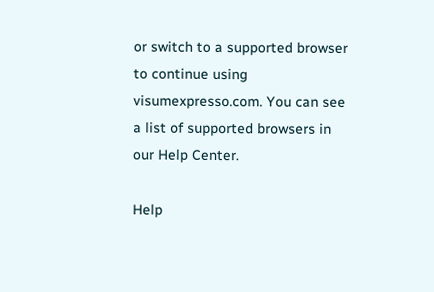or switch to a supported browser to continue using visumexpresso.com. You can see a list of supported browsers in our Help Center.

Help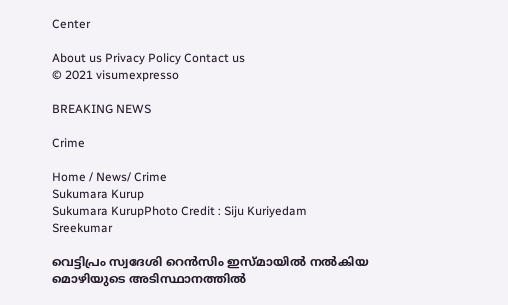Center

About us Privacy Policy Contact us
© 2021 visumexpresso

BREAKING NEWS

Crime

Home / News/ Crime
Sukumara Kurup
Sukumara KurupPhoto Credit : Siju Kuriyedam Sreekumar

വെട്ടിപ്രം സ്വദേശി റെൻസിം ഇസ്മായിൽ നൽകിയ മൊഴിയുടെ അടിസ്ഥാനത്തിൽ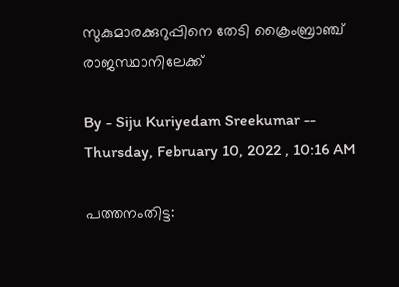സുകുമാരക്കുറുപ്പിനെ തേടി ക്രൈംബ്രാഞ്ച് രാജസ്ഥാനിലേക്ക്

By - Siju Kuriyedam Sreekumar -- Thursday, February 10, 2022 , 10:16 AM

പത്തനംതിട്ട: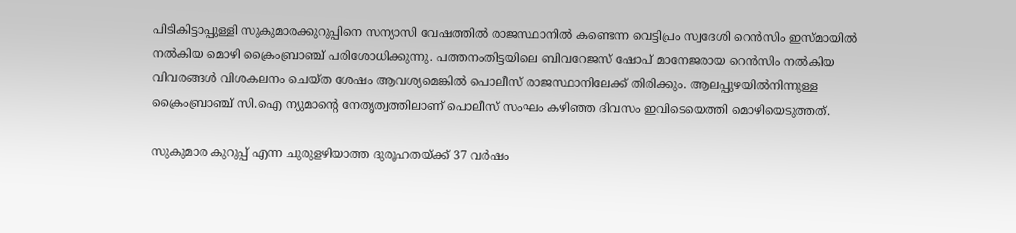പിടികിട്ടാപ്പുള്ളി സുകുമാരക്കുറുപ്പിനെ സന്യാസി വേഷത്തിൽ രാജസ്ഥാനിൽ കണ്ടെന്ന വെട്ടിപ്രം സ്വദേശി റെൻസിം ഇസ്മായിൽ നൽകിയ മൊഴി ക്രൈംബ്രാഞ്ച് പരിശോധിക്കുന്നു. പത്തനംതിട്ടയിലെ ബിവറേജസ് ഷോപ് മാനേജരായ റെൻസിം നൽകിയ വിവരങ്ങൾ വിശകലനം ചെയ്ത ശേഷം ആവശ്യമെങ്കിൽ പൊലീസ് രാജസ്ഥാനിലേക്ക് തിരിക്കും. ആലപ്പുഴയിൽനിന്നുള്ള ക്രൈംബ്രാഞ്ച് സി.ഐ ന്യുമാന്റെ നേതൃത്വത്തിലാണ് പൊലീസ് സംഘം കഴിഞ്ഞ ദിവസം ഇവിടെയെത്തി മൊഴിയെടുത്തത്.

സുകുമാര കുറുപ്പ് എന്ന ചുരുളഴിയാത്ത ദുരൂഹതയ്ക്ക് 37 വർഷം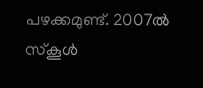പഴക്കമുണ്ട്. 2007ൽ സ്കൂൾ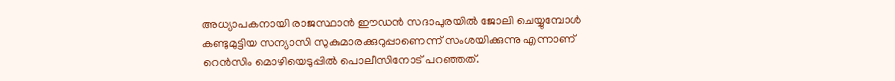അധ്യാപകനായി രാജസ്ഥാൻ ഈഡൻ സദാപുരയിൽ ജോലി ചെയ്യുമ്പോൾ കണ്ടുമുട്ടിയ സന്യാസി സുകുമാരക്കുറുപ്പാണെന്ന് സംശയിക്കുന്നു എന്നാണ്
റെൻസിം മൊഴിയെടുപ്പിൽ പൊലീസിനോട് പറഞ്ഞത്.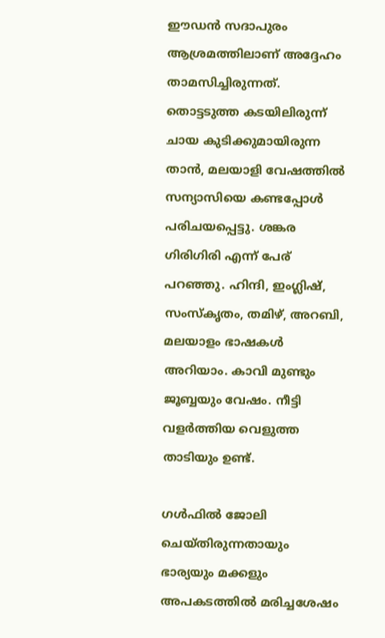ഈഡൻ സദാപുരം ആശ്രമത്തിലാണ് അദ്ദേഹം താമസിച്ചിരുന്നത്. തൊട്ടടുത്ത കട‌യിലിരുന്ന് ചായ കുടിക്കുമായിരുന്ന താന്‍, മലയാളി വേഷത്തില്‍ സന്യാസിയെ കണ്ടപ്പോള്‍ പരിചയപ്പെട്ടു. ശങ്കര ഗിരിഗിരി എന്ന് പേര് പറഞ്ഞു. ഹിന്ദി, ഇംഗ്ലിഷ്, സംസ്കൃതം, തമിഴ്, അറബി, മലയാളം ഭാഷകൾ അറിയാം. കാവി മുണ്ടും ജൂബ്ബയും വേഷം. നീട്ടി വളർത്തിയ വെളുത്ത താടിയും ഉണ്ട്.

ഗള്‍ഫില്‍ ജോലി ചെയ്തിരുന്നതായും ഭാര്യയും മക്കളും അപകടത്തില്‍ മരിച്ചശേഷം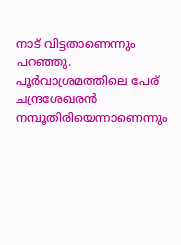നാട് വിട്ടതാണെന്നും പറഞ്ഞു. പൂര്‍വാശ്രമത്തിലെ പേര് ചന്ദ്രശേഖരന്‍ നമ്പൂതിരിയെന്നാണെന്നും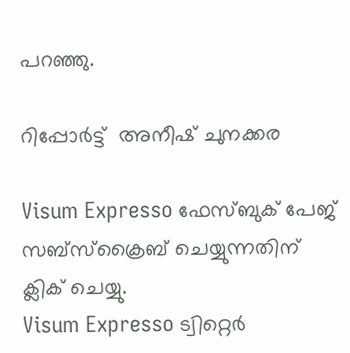പറഞ്ഞു.

റിപ്പോർട്ട്  അനീഷ്‌ ചുനക്കര

Visum Expresso ഫേസ്ബുക് പേജ്  സബ്സ്ക്രൈബ് ചെയ്യുന്നതിന്  ക്ലിക് ചെയ്യു.
Visum Expresso ട്വിറ്റെർ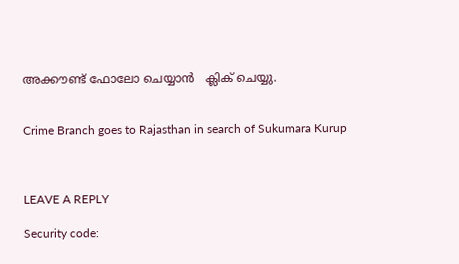അക്കൗണ്ട് ഫോലോ ചെയ്യാൻ   ക്ലിക് ചെയ്യു.


Crime Branch goes to Rajasthan in search of Sukumara Kurup



LEAVE A REPLY

Security code: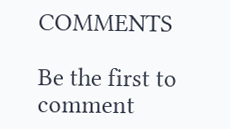COMMENTS

Be the first to comment